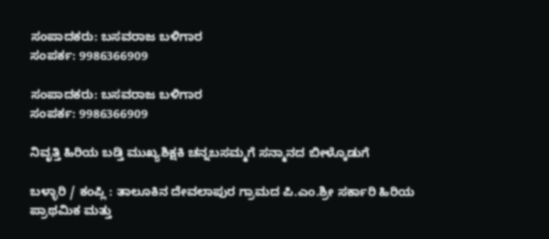ಸಂಪಾದಕರು: ಬಸವರಾಜ ಬಳಿಗಾರ
ಸಂಪರ್ಕ: 9986366909

ಸಂಪಾದಕರು: ಬಸವರಾಜ ಬಳಿಗಾರ
ಸಂಪರ್ಕ: 9986366909

ನಿವೃತ್ತಿ ಹಿರಿಯ ಬಡ್ತಿ ಮುಖ್ಯಶಿಕ್ಷಕಿ ಚನ್ನಬಸಮ್ಮಗೆ ಸನ್ಮಾನದ ಬೀಳ್ಕೊಡುಗೆ

ಬಳ್ಳಾರಿ / ಕಂಪ್ಲಿ : ತಾಲೂಕಿನ ದೇವಲಾಪುರ ಗ್ರಾಮದ ಪಿ.ಎಂ.ಶ್ರೀ ಸರ್ಕಾರಿ ಹಿರಿಯ ಪ್ರಾಥಮಿಕ ಮತ್ತು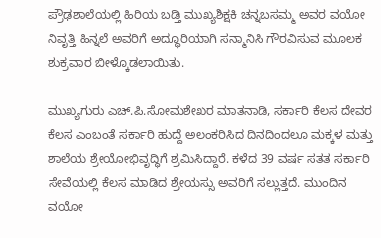ಪ್ರೌಢಶಾಲೆಯಲ್ಲಿ ಹಿರಿಯ ಬಡ್ತಿ ಮುಖ್ಯಶಿಕ್ಷಕಿ ಚನ್ನಬಸಮ್ಮ ಅವರ ವಯೋ ನಿವೃತ್ತಿ ಹಿನ್ನಲೆ ಅವರಿಗೆ ಅದ್ಧೂರಿಯಾಗಿ ಸನ್ಮಾನಿಸಿ ಗೌರವಿಸುವ ಮೂಲಕ ಶುಕ್ರವಾರ ಬೀಳ್ಕೊಡಲಾಯಿತು.

ಮುಖ್ಯಗುರು ಎಚ್.ಪಿ.ಸೋಮಶೇಖರ ಮಾತನಾಡಿ, ಸರ್ಕಾರಿ ಕೆಲಸ ದೇವರ ಕೆಲಸ ಎಂಬಂತೆ ಸರ್ಕಾರಿ ಹುದ್ದೆ ಅಲಂಕರಿಸಿದ ದಿನದಿಂದಲೂ ಮಕ್ಕಳ ಮತ್ತು ಶಾಲೆಯ ಶ್ರೇಯೋಭಿವೃದ್ಧಿಗೆ ಶ್ರಮಿಸಿದ್ದಾರೆ. ಕಳೆದ 39 ವರ್ಷ ಸತತ ಸರ್ಕಾರಿ ಸೇವೆಯಲ್ಲಿ ಕೆಲಸ ಮಾಡಿದ ಶ್ರೇಯಸ್ಸು ಅವರಿಗೆ ಸಲ್ಲುತ್ತದೆ. ಮುಂದಿನ ವಯೋ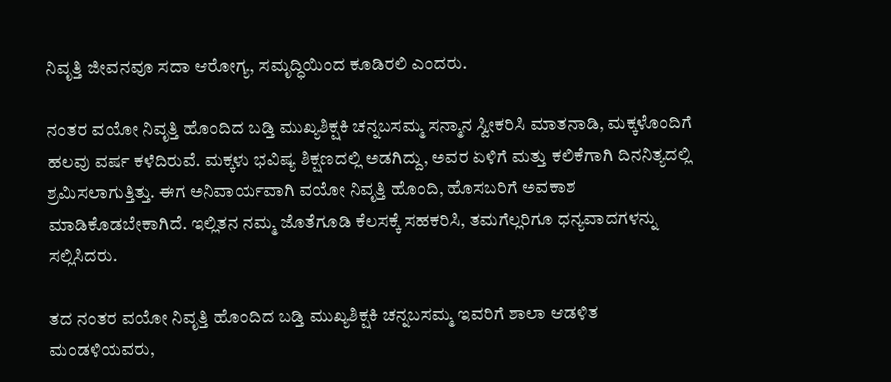ನಿವೃತ್ತಿ ಜೀವನವೂ ಸದಾ ಆರೋಗ್ಯ, ಸಮೃದ್ಧಿಯಿಂದ ಕೂಡಿರಲಿ ಎಂದರು.

ನಂತರ ವಯೋ ನಿವೃತ್ತಿ ಹೊಂದಿದ ಬಡ್ತಿ ಮುಖ್ಯಶಿಕ್ಷಕಿ ಚನ್ನಬಸಮ್ಮ ಸನ್ಮಾನ ಸ್ವೀಕರಿಸಿ ಮಾತನಾಡಿ, ಮಕ್ಕಳೊಂದಿಗೆ ಹಲವು ವರ್ಷ ಕಳೆದಿರುವೆ. ಮಕ್ಕಳು ಭವಿಷ್ಯ ಶಿಕ್ಷಣದಲ್ಲಿ ಅಡಗಿದ್ದು, ಅವರ ಏಳಿಗೆ ಮತ್ತು ಕಲಿಕೆಗಾಗಿ ದಿನನಿತ್ಯದಲ್ಲಿ ಶ್ರಮಿಸಲಾಗುತ್ತಿತ್ತು. ಈಗ ಅನಿವಾರ್ಯವಾಗಿ ವಯೋ ನಿವೃತ್ತಿ ಹೊಂದಿ, ಹೊಸಬರಿಗೆ ಅವಕಾಶ ಮಾಡಿಕೊಡಬೇಕಾಗಿದೆ. ಇಲ್ಲಿತನ ನಮ್ಮ ಜೊತೆಗೂಡಿ ಕೆಲಸಕ್ಕೆ ಸಹಕರಿಸಿ, ತಮಗೆಲ್ಲರಿಗೂ ಧನ್ಯವಾದಗಳನ್ನು ಸಲ್ಲಿಸಿದರು.

ತದ ನಂತರ ವಯೋ ನಿವೃತ್ತಿ ಹೊಂದಿದ ಬಡ್ತಿ ಮುಖ್ಯಶಿಕ್ಷಕಿ ಚನ್ನಬಸಮ್ಮ ಇವರಿಗೆ ಶಾಲಾ ಆಡಳಿತ ಮಂಡಳಿಯವರು,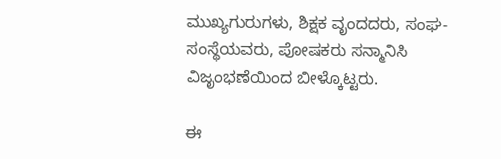ಮುಖ್ಯಗುರುಗಳು, ಶಿಕ್ಷಕ ವೃಂದದರು, ಸಂಘ-ಸಂಸ್ಥೆಯವರು, ಪೋಷಕರು ಸನ್ಮಾನಿಸಿ ವಿಜೃಂಭಣೆಯಿಂದ ಬೀಳ್ಕೊಟ್ಟರು.

ಈ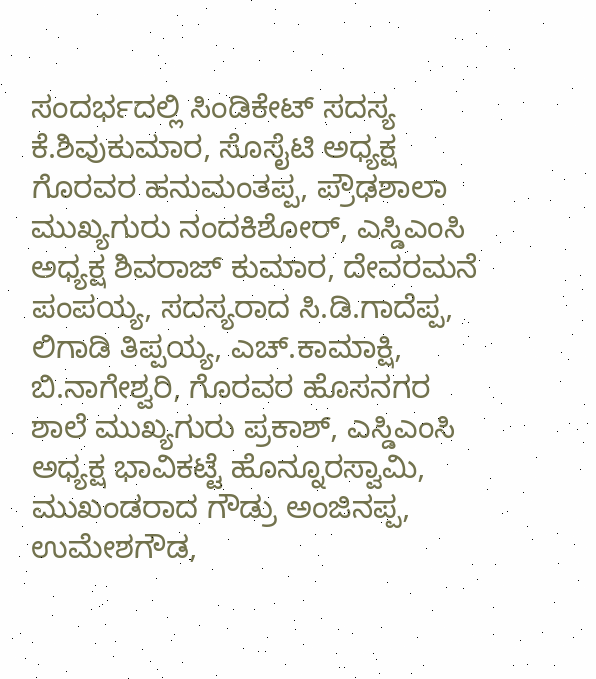ಸಂದರ್ಭದಲ್ಲಿ ಸಿಂಡಿಕೇಟ್ ಸದಸ್ಯ ಕೆ.ಶಿವುಕುಮಾರ, ಸೊಸೈಟಿ ಅಧ್ಯಕ್ಷ ಗೊರವರ ಹನುಮಂತಪ್ಪ, ಪ್ರೌಢಶಾಲಾ ಮುಖ್ಯಗುರು ನಂದಕಿಶೋರ್, ಎಸ್ಡಿಎಂಸಿ ಅಧ್ಯಕ್ಷ ಶಿವರಾಜ್ ಕುಮಾರ, ದೇವರಮನೆ ಪಂಪಯ್ಯ, ಸದಸ್ಯರಾದ ಸಿ.ಡಿ.ಗಾದೆಪ್ಪ, ಲಿಗಾಡಿ ತಿಪ್ಪಯ್ಯ, ಎಚ್.ಕಾಮಾಕ್ಷಿ, ಬಿ.ನಾಗೇಶ್ವರಿ, ಗೊರವರ ಹೊಸನಗರ ಶಾಲೆ ಮುಖ್ಯಗುರು ಪ್ರಕಾಶ್, ಎಸ್ಡಿಎಂಸಿ ಅಧ್ಯಕ್ಷ ಭಾವಿಕಟ್ಟೆ ಹೊನ್ನೂರಸ್ವಾಮಿ, ಮುಖಂಡರಾದ ಗೌಡ್ರು ಅಂಜಿನಪ್ಪ, ಉಮೇಶಗೌಡ,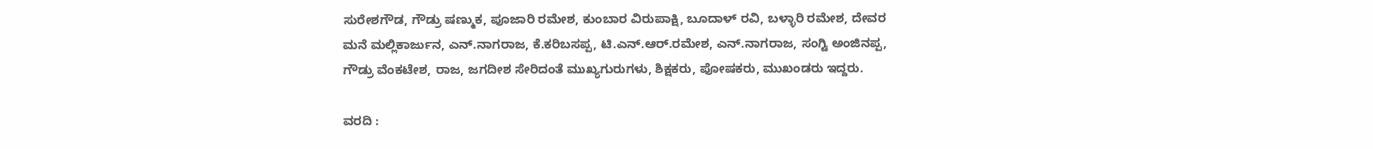ಸುರೇಶಗೌಡ, ಗೌಡ್ರು ಷಣ್ಮುಕ, ಪೂಜಾರಿ ರಮೇಶ, ಕುಂಬಾರ ವಿರುಪಾಕ್ಷಿ, ಬೂದಾಳ್ ರವಿ, ಬಳ್ಳಾರಿ ರಮೇಶ, ದೇವರ ಮನೆ ಮಲ್ಲಿಕಾರ್ಜುನ, ಎನ್.ನಾಗರಾಜ, ಕೆ.ಕರಿಬಸಪ್ಪ, ಟಿ.ಎನ್.ಆರ್.ರಮೇಶ, ಎನ್.ನಾಗರಾಜ, ಸಂಗ್ಟಿ ಅಂಜಿನಪ್ಪ, ಗೌಡ್ರು ವೆಂಕಟೇಶ, ರಾಜ, ಜಗದೀಶ ಸೇರಿದಂತೆ ಮುಖ್ಯಗುರುಗಳು, ಶಿಕ್ಷಕರು, ಪೋಷಕರು, ಮುಖಂಡರು ಇದ್ದರು.

ವರದಿ :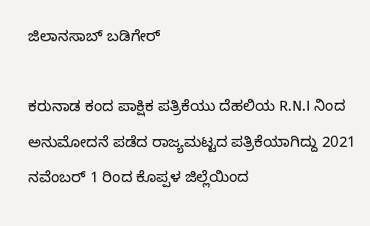ಜಿಲಾನಸಾಬ್ ಬಡಿಗೇರ್

ಕರುನಾಡ ಕಂದ ಪಾಕ್ಷಿಕ ಪತ್ರಿಕೆಯು ದೆಹಲಿಯ R.N.I ನಿಂದ ಅನುಮೋದನೆ ಪಡೆದ ರಾಜ್ಯಮಟ್ಟದ ಪತ್ರಿಕೆಯಾಗಿದ್ದು 2021 ನವೆಂಬರ್ 1 ರಿಂದ ಕೊಪ್ಪಳ ಜಿಲ್ಲೆಯಿಂದ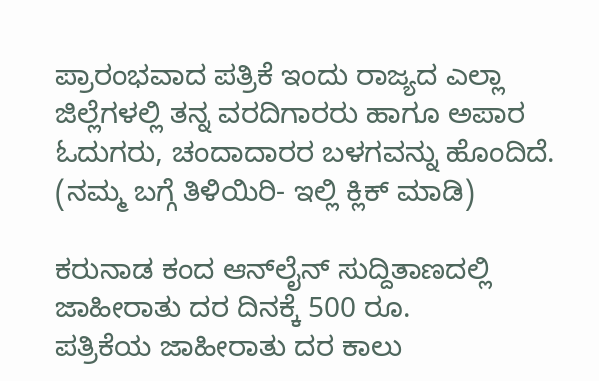ಪ್ರಾರಂಭವಾದ ಪತ್ರಿಕೆ ಇಂದು ರಾಜ್ಯದ ಎಲ್ಲಾ ಜಿಲ್ಲೆಗಳಲ್ಲಿ ತನ್ನ ವರದಿಗಾರರು ಹಾಗೂ ಅಪಾರ ಓದುಗರು, ಚಂದಾದಾರರ ಬಳಗವನ್ನು ಹೊಂದಿದೆ. (ನಮ್ಮ ಬಗ್ಗೆ ತಿಳಿಯಿರಿ- ಇಲ್ಲಿ ಕ್ಲಿಕ್‌ ಮಾಡಿ)

ಕರುನಾಡ ಕಂದ ಆನ್‌ಲೈನ್‌ ಸುದ್ದಿತಾಣದಲ್ಲಿ ಜಾಹೀರಾತು ದರ ದಿನಕ್ಕೆ 500 ರೂ.
ಪತ್ರಿಕೆಯ ಜಾಹೀರಾತು ದರ ಕಾಲು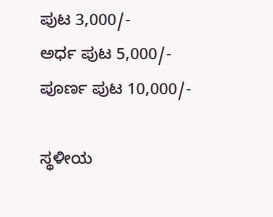ಪುಟ 3,000/-
ಅರ್ಧ ಪುಟ 5,000/-
ಪೂರ್ಣ ಪುಟ 10,000/-

ಸ್ಥಳೀಯ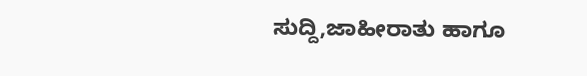ಸುದ್ದಿ,ಜಾಹೀರಾತು ಹಾಗೂ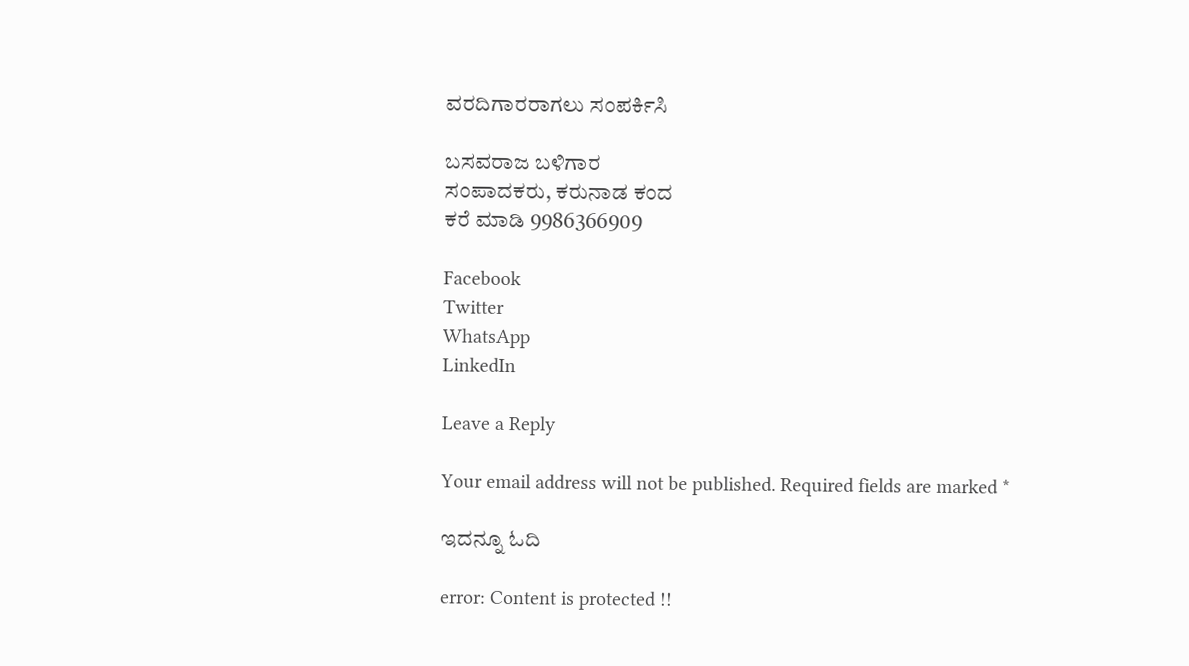ವರದಿಗಾರರಾಗಲು ಸಂಪರ್ಕಿಸಿ

ಬಸವರಾಜ ಬಳಿಗಾರ
ಸಂಪಾದಕರು, ಕರುನಾಡ ಕಂದ
ಕರೆ ಮಾಡಿ 9986366909

Facebook
Twitter
WhatsApp
LinkedIn

Leave a Reply

Your email address will not be published. Required fields are marked *

ಇದನ್ನೂ ಓದಿ

error: Content is protected !!